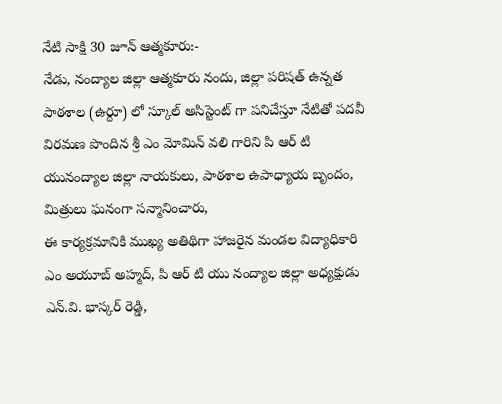నేటి సాక్షి 30 జూన్ ఆత్మకూరు:-
నేడు, నంద్యాల జిల్లా ఆత్మకూరు నందు, జిల్లా పరిషత్ ఉన్నత పాఠశాల (ఉర్దూ) లో స్కూల్ అసిస్టెంట్ గా పనిచేస్తూ నేటితో పదవీ విరమణ పొందిన శ్రీ ఎం మోమిన్ వలి గారిని పి ఆర్ టి యునంద్యాల జిల్లా నాయకులు, పాఠశాల ఉపాధ్యాయ బృందం, మిత్రులు ఘనంగా సన్మానించారు,
ఈ కార్యక్రమానికి ముఖ్య అతిథిగా హాజరైన మండల విద్యాధికారి ఎం అయూబ్ అహ్మద్, పి ఆర్ టి యు నంద్యాల జిల్లా అధ్యక్షుడు ఎన్.వి. భాస్కర్ రెడ్డి,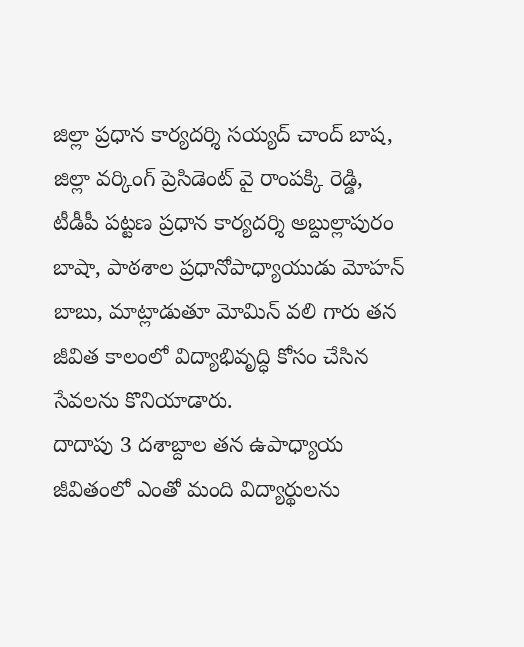జిల్లా ప్రధాన కార్యదర్శి సయ్యద్ చాంద్ బాష, జిల్లా వర్కింగ్ ప్రెసిడెంట్ వై రాంపక్కి రెడ్డి, టీడీపీ పట్టణ ప్రధాన కార్యదర్శి అబ్దుల్లాపురం బాషా, పాఠశాల ప్రధానోపాధ్యాయుడు మోహన్ బాబు, మాట్లాడుతూ మోమిన్ వలి గారు తన జీవిత కాలంలో విద్యాభివృద్ధి కోసం చేసిన సేవలను కొనియాడారు.
దాదాపు 3 దశాబ్దాల తన ఉపాధ్యాయ జీవితంలో ఎంతో మంది విద్యార్థులను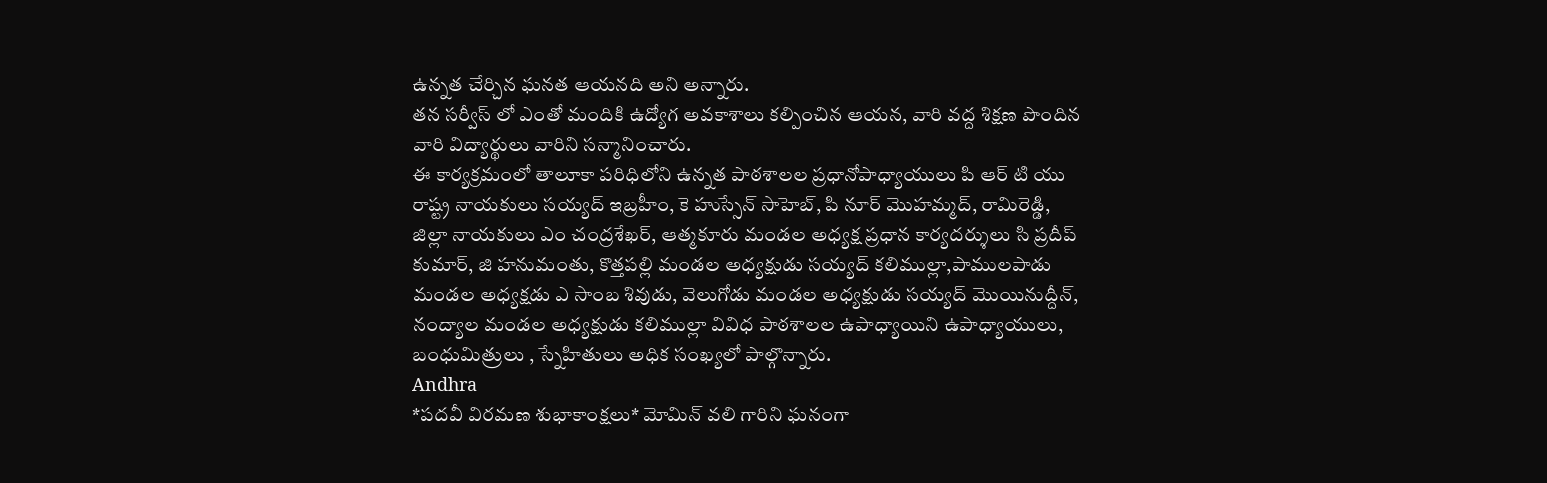ఉన్నత చేర్చిన ఘనత ఆయనది అని అన్నారు.
తన సర్వీస్ లో ఎంతో మందికి ఉద్యోగ అవకాశాలు కల్పించిన ఆయన, వారి వద్ద శిక్షణ పొందిన వారి విద్యార్థులు వారిని సన్మానించారు.
ఈ కార్యక్రమంలో తాలూకా పరిధిలోని ఉన్నత పాఠశాలల ప్రధానోపాధ్యాయులు పి ఆర్ టి యు రాష్ట్ర నాయకులు సయ్యద్ ఇబ్రహీం, కె హుస్సేన్ సాహెబ్, పి నూర్ మొహమ్మద్, రామిరెడ్డి, జిల్లా నాయకులు ఎం చంద్రశేఖర్, ఆత్మకూరు మండల అధ్యక్ష ప్రధాన కార్యదర్శులు సి ప్రదీప్ కుమార్, జి హనుమంతు, కొత్తపల్లి మండల అధ్యక్షుడు సయ్యద్ కలిముల్లా,పాములపాడు మండల అధ్యక్షడు ఎ సాంబ శివుడు, వెలుగోడు మండల అధ్యక్షుడు సయ్యద్ మొయినుద్దీన్, నంద్యాల మండల అధ్యక్షుడు కలిముల్లా వివిధ పాఠశాలల ఉపాధ్యాయిని ఉపాధ్యాయులు, బంధుమిత్రులు , స్నేహితులు అధిక సంఖ్యలో పాల్గొన్నారు.
Andhra
*పదవీ విరమణ శుభాకాంక్షలు* మోమిన్ వలి గారిని ఘనంగా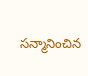సన్మానించిన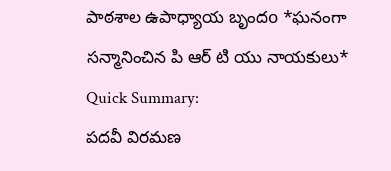పాఠశాల ఉపాధ్యాయ బృందo *ఘనంగా సన్మానించిన పి ఆర్ టి యు నాయకులు*
Quick Summary:
పదవీ విరమణ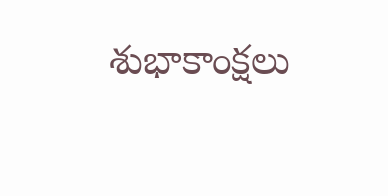శుభాకాంక్షలు